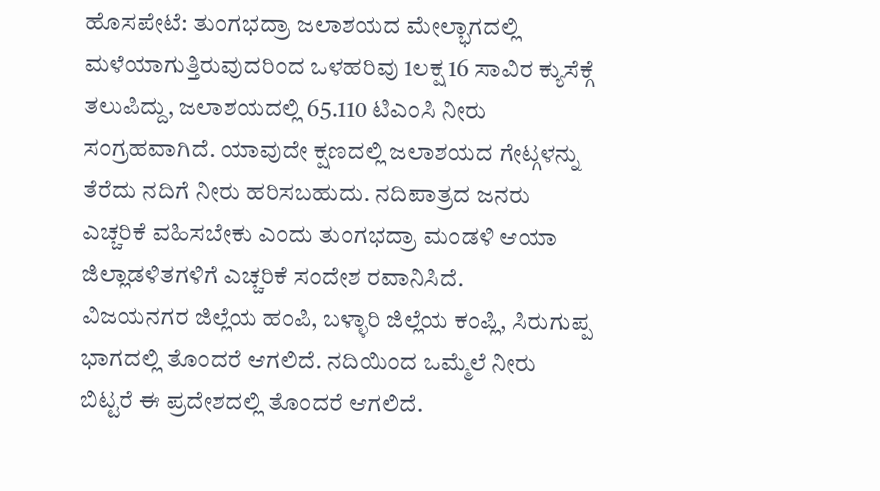ಹೊಸಪೇಟೆ: ತುಂಗಭದ್ರಾ ಜಲಾಶಯದ ಮೇಲ್ಭಾಗದಲ್ಲಿ ಮಳೆಯಾಗುತ್ತಿರುವುದರಿಂದ ಒಳಹರಿವು 1ಲಕ್ಷ 16 ಸಾವಿರ ಕ್ಯುಸೆಕ್ಗೆ ತಲುಪಿದ್ದು, ಜಲಾಶಯದಲ್ಲಿ 65.110 ಟಿಎಂಸಿ ನೀರು ಸಂಗ್ರಹವಾಗಿದೆ. ಯಾವುದೇ ಕ್ಷಣದಲ್ಲಿ ಜಲಾಶಯದ ಗೇಟ್ಗಳನ್ನು ತೆರೆದು ನದಿಗೆ ನೀರು ಹರಿಸಬಹುದು. ನದಿಪಾತ್ರದ ಜನರು ಎಚ್ಚರಿಕೆ ವಹಿಸಬೇಕು ಎಂದು ತುಂಗಭದ್ರಾ ಮಂಡಳಿ ಆಯಾ ಜಿಲ್ಲಾಡಳಿತಗಳಿಗೆ ಎಚ್ಚರಿಕೆ ಸಂದೇಶ ರವಾನಿಸಿದೆ.
ವಿಜಯನಗರ ಜಿಲ್ಲೆಯ ಹಂಪಿ, ಬಳ್ಳಾರಿ ಜಿಲ್ಲೆಯ ಕಂಪ್ಲಿ, ಸಿರುಗುಪ್ಪ ಭಾಗದಲ್ಲಿ ತೊಂದರೆ ಆಗಲಿದೆ. ನದಿಯಿಂದ ಒಮ್ಮೆಲೆ ನೀರು ಬಿಟ್ಟರೆ ಈ ಪ್ರದೇಶದಲ್ಲಿ ತೊಂದರೆ ಆಗಲಿದೆ.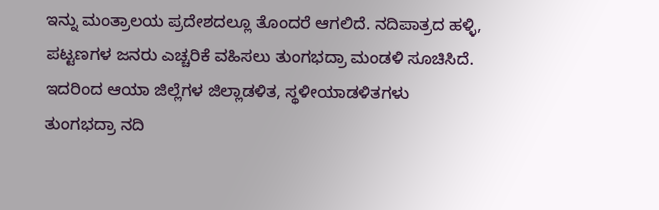ಇನ್ನು ಮಂತ್ರಾಲಯ ಪ್ರದೇಶದಲ್ಲೂ ತೊಂದರೆ ಆಗಲಿದೆ. ನದಿಪಾತ್ರದ ಹಳ್ಳಿ, ಪಟ್ಟಣಗಳ ಜನರು ಎಚ್ಚರಿಕೆ ವಹಿಸಲು ತುಂಗಭದ್ರಾ ಮಂಡಳಿ ಸೂಚಿಸಿದೆ. ಇದರಿಂದ ಆಯಾ ಜಿಲ್ಲೆಗಳ ಜಿಲ್ಲಾಡಳಿತ, ಸ್ಥಳೀಯಾಡಳಿತಗಳು ತುಂಗಭದ್ರಾ ನದಿ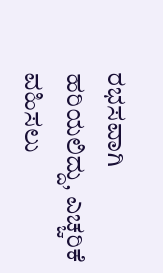ರಭಸವಾಗಿ ಹರಿಯಲಿದ್ದು, ಎಚ್ಚರಿಕೆ ವಹಿಸಲು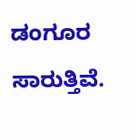ಡಂಗೂರ ಸಾರುತ್ತಿವೆ.